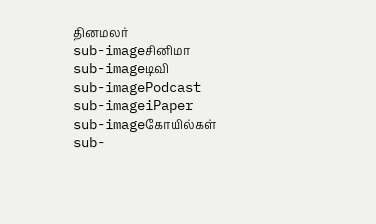தினமலர்
sub-imageசினிமா
sub-imageடிவி
sub-imagePodcast
sub-imageiPaper
sub-imageகோயில்கள்
sub-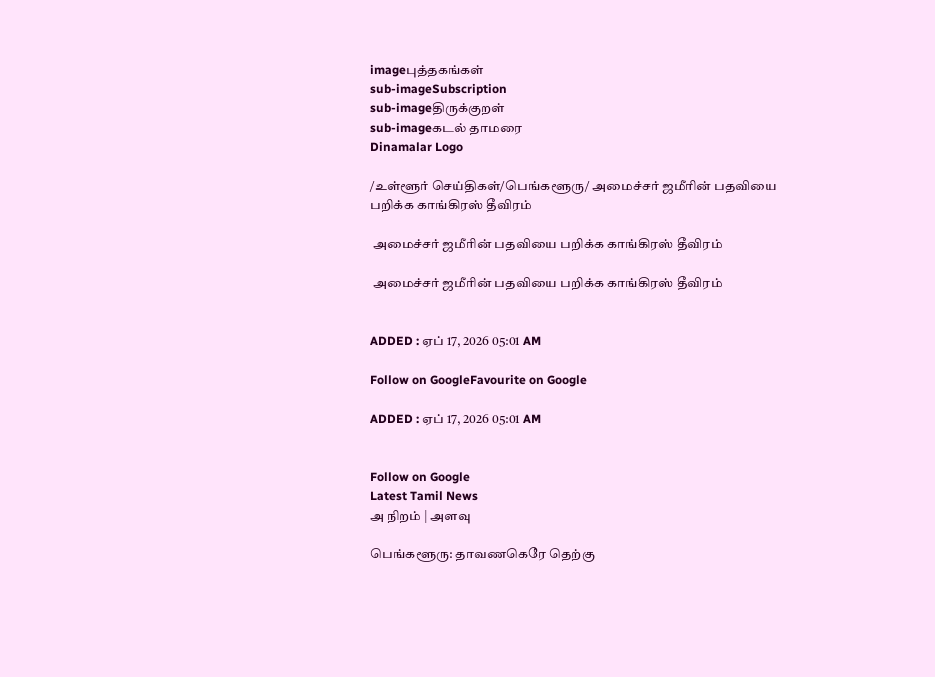imageபுத்தகங்கள்
sub-imageSubscription
sub-imageதிருக்குறள்
sub-imageகடல் தாமரை
Dinamalar Logo

/உள்ளூர் செய்திகள்/பெங்களூரு/ அமைச்சர் ஜமீரின் பதவியை பறிக்க காங்கிரஸ் தீவிரம்

 அமைச்சர் ஜமீரின் பதவியை பறிக்க காங்கிரஸ் தீவிரம்

 அமைச்சர் ஜமீரின் பதவியை பறிக்க காங்கிரஸ் தீவிரம்


ADDED : ஏப் 17, 2026 05:01 AM

Follow on GoogleFavourite on Google

ADDED : ஏப் 17, 2026 05:01 AM


Follow on Google
Latest Tamil News
அ நிறம் | அளவு

பெங்களூரு: தாவணகெரே தெற்கு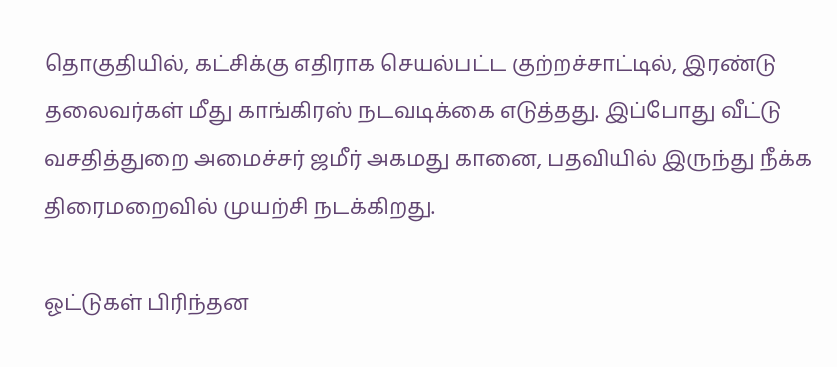தொகுதியில், கட்சிக்கு எதிராக செயல்பட்ட குற்றச்சாட்டில், இரண்டு தலைவர்கள் மீது காங்கிரஸ் நடவடிக்கை எடுத்தது. இப்போது வீட்டு வசதித்துறை அமைச்சர் ஜமீர் அகமது கானை, பதவியில் இருந்து நீக்க திரைமறைவில் முயற்சி நடக்கிறது.

ஓட்டுகள் பிரிந்தன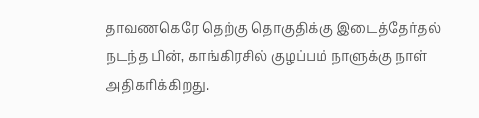தாவணகெரே தெற்கு தொகுதிக்கு இடைத்தேர்தல் நடந்த பின், காங்கிரசில் குழப்பம் நாளுக்கு நாள் அதிகரிக்கிறது.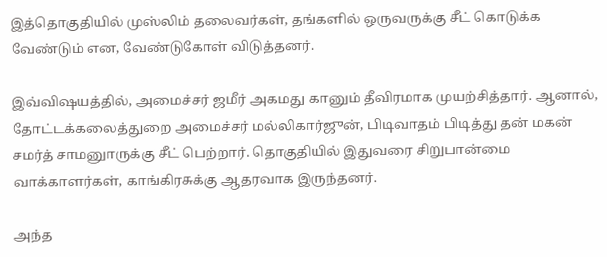இத்தொகுதியில் முஸ்லிம் தலைவர்கள், தங்களில் ஒருவருக்கு சீட் கொடுக்க வேண்டும் என, வேண்டுகோள் விடுத்தனர்.

இவ்விஷயத்தில், அமைச்சர் ஜமீர் அகமது கானும் தீவிரமாக முயற்சித்தார். ஆனால், தோட்டக்கலைத்துறை அமைச்சர் மல்லிகார்ஜுன், பிடிவாதம் பிடித்து தன் மகன் சமர்த் சாமனுாருக்கு சீட் பெற்றார். தொகுதியில் இதுவரை சிறுபான்மை வாக்காளர்கள், காங்கிரசுக்கு ஆதரவாக இருந்தனர்.

அந்த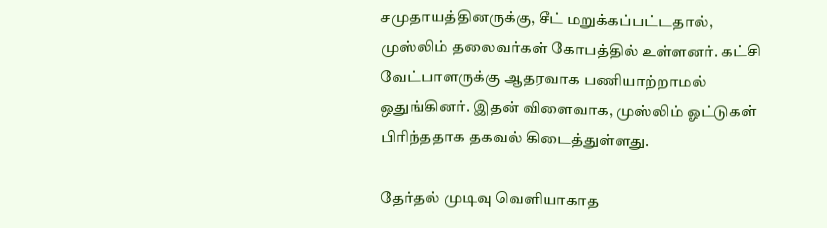சமுதாயத்தினருக்கு, சீட் மறுக்கப்பட்டதால், முஸ்லிம் தலைவர்கள் கோபத்தில் உள்ளனர். கட்சி வேட்பாளருக்கு ஆதரவாக பணியாற்றாமல் ஒதுங்கினர். இதன் விளைவாக, முஸ்லிம் ஓட்டுகள் பிரிந்ததாக தகவல் கிடைத்துள்ளது.

தேர்தல் முடிவு வெளியாகாத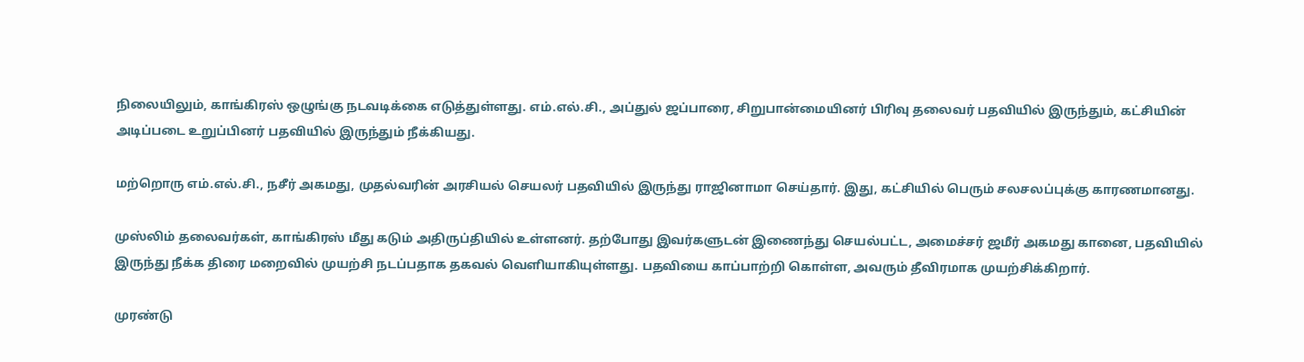நிலையிலும், காங்கிரஸ் ஒழுங்கு நடவடிக்கை எடுத்துள்ளது. எம்.எல்.சி., அப்துல் ஜப்பாரை, சிறுபான்மையினர் பிரிவு தலைவர் பதவியில் இருந்தும், கட்சியின் அடிப்படை உறுப்பினர் பதவியில் இருந்தும் நீக்கியது.

மற்றொரு எம்.எல்.சி., நசீர் அகமது, முதல்வரின் அரசியல் செயலர் பதவியில் இருந்து ராஜினாமா செய்தார். இது, கட்சியில் பெரும் சலசலப்புக்கு காரணமானது.

முஸ்லிம் தலைவர்கள், காங்கிரஸ் மீது கடும் அதிருப்தியில் உள்ளனர். தற்போது இவர்களுடன் இணைந்து செயல்பட்ட, அமைச்சர் ஜமீர் அகமது கானை, பதவியில் இருந்து நீக்க திரை மறைவில் முயற்சி நடப்பதாக தகவல் வெளியாகியுள்ளது. பதவியை காப்பாற்றி கொள்ள, அவரும் தீவிரமாக முயற்சிக்கிறார்.

முரண்டு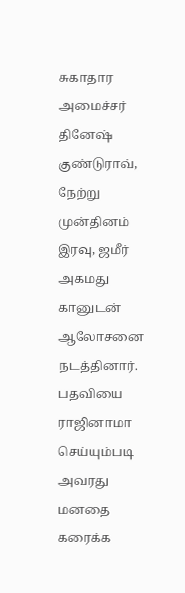சுகாதார அமைச்சர் தினேஷ் குண்டுராவ், நேற்று முன்தினம் இரவு, ஜமீர் அகமது கானுடன் ஆலோசனை நடத்தினார். பதவியை ராஜினாமா செய்யும்படி அவரது மனதை கரைக்க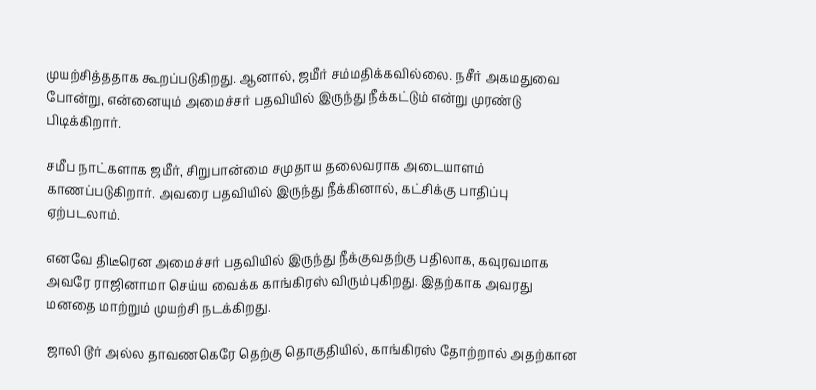முயற்சித்ததாக கூறப்படுகிறது. ஆனால், ஜமீர் சம்மதிக்கவில்லை. நசீர் அகமதுவை போன்று, என்னையும் அமைச்சர் பதவியில் இருந்து நீக்கட்டும் என்று முரண்டு பிடிக்கிறார்.

சமீப நாட்களாக ஜமீர், சிறுபான்மை சமுதாய தலைவராக அடையாளம் காணப்படுகிறார். அவரை பதவியில் இருந்து நீக்கினால், கட்சிக்கு பாதிப்பு ஏற்படலாம்.

எனவே திடீரென அமைச்சர் பதவியில் இருந்து நீக்குவதற்கு பதிலாக, கவுரவமாக அவரே ராஜினாமா செய்ய வைக்க காங்கிரஸ் விரும்புகிறது. இதற்காக அவரது மனதை மாற்றும் முயற்சி நடக்கிறது.

ஜாலி டூர் அல்ல தாவணகெரே தெற்கு தொகுதியில், காங்கிரஸ் தோற்றால் அதற்கான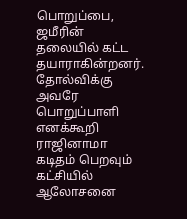பொறுப்பை, ஜமீரின் தலையில் கட்ட தயாராகின்றனர். தோல்விக்கு அவரே பொறுப்பாளி எனக்கூறி ராஜினாமா கடிதம் பெறவும் கட்சியில் ஆலோசனை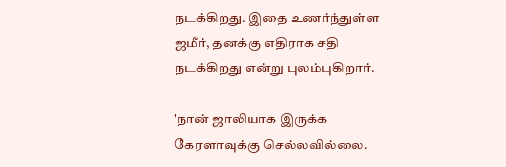நடக்கிறது. இதை உணர்ந்துள்ள ஜமீர், தனக்கு எதிராக சதி நடக்கிறது என்று புலம்புகிறார்.

'நான் ஜாலியாக இருக்க கேரளாவுக்கு செல்லவில்லை.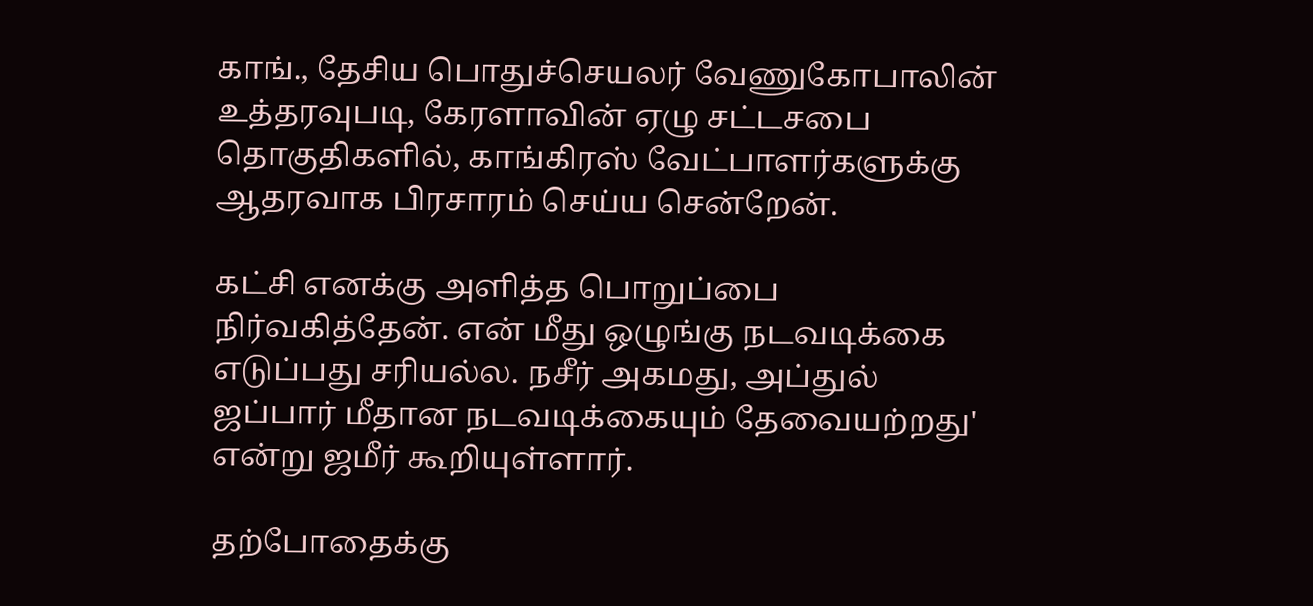காங்., தேசிய பொதுச்செயலர் வேணுகோபாலின் உத்தரவுபடி, கேரளாவின் ஏழு சட்டசபை தொகுதிகளில், காங்கிரஸ் வேட்பாளர்களுக்கு ஆதரவாக பிரசாரம் செய்ய சென்றேன்.

கட்சி எனக்கு அளித்த பொறுப்பை நிர்வகித்தேன். என் மீது ஒழுங்கு நடவடிக்கை எடுப்பது சரியல்ல. நசீர் அகமது, அப்துல் ஜப்பார் மீதான நடவடிக்கையும் தேவையற்றது' என்று ஜமீர் கூறியுள்ளார்.

தற்போதைக்கு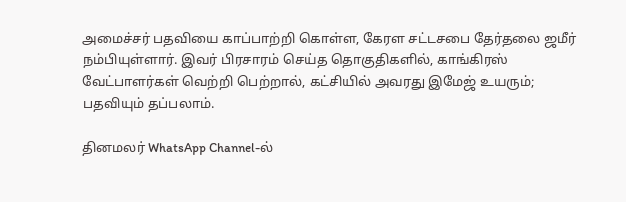அமைச்சர் பதவியை காப்பாற்றி கொள்ள, கேரள சட்டசபை தேர்தலை ஜமீர் நம்பியுள்ளார். இவர் பிரசாரம் செய்த தொகுதிகளில், காங்கிரஸ் வேட்பாளர்கள் வெற்றி பெற்றால், கட்சியில் அவரது இமேஜ் உயரும்; பதவியும் தப்பலாம்.

தினமலர் WhatsApp Channel-ல்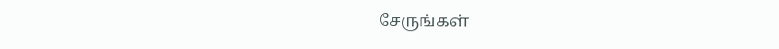சேருங்கள்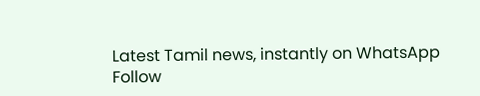Latest Tamil news, instantly on WhatsApp
Follow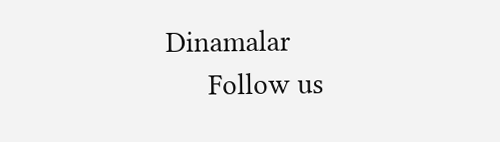Dinamalar
      Follow us